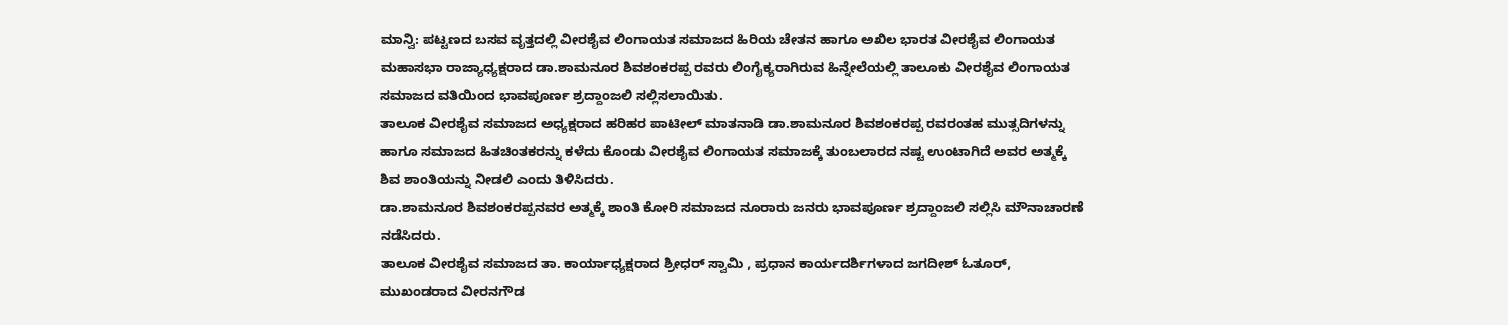ಮಾನ್ವಿ: ಪಟ್ಟಣದ ಬಸವ ವೃತ್ತದಲ್ಲಿ ವೀರಶೈವ ಲಿಂಗಾಯತ ಸಮಾಜದ ಹಿರಿಯ ಚೇತನ ಹಾಗೂ ಅಖಿಲ ಭಾರತ ವೀರಶೈವ ಲಿಂಗಾಯತ ಮಹಾಸಭಾ ರಾಜ್ಯಾಧ್ಯಕ್ಷರಾದ ಡಾ.ಶಾಮನೂರ ಶಿವಶಂಕರಪ್ಪ ರವರು ಲಿಂಗೈಕ್ಯರಾಗಿರುವ ಹಿನ್ನೇಲೆಯಲ್ಲಿ ತಾಲೂಕು ವೀರಶೈವ ಲಿಂಗಾಯತ ಸಮಾಜದ ವತಿಯಿಂದ ಭಾವಪೂರ್ಣ ಶ್ರದ್ದಾಂಜಲಿ ಸಲ್ಲಿಸಲಾಯಿತು.
ತಾಲೂಕ ವೀರಶೈವ ಸಮಾಜದ ಅಧ್ಯಕ್ಷರಾದ ಹರಿಹರ ಪಾಟೀಲ್ ಮಾತನಾಡಿ ಡಾ.ಶಾಮನೂರ ಶಿವಶಂಕರಪ್ಪ ರವರಂತಹ ಮುತ್ಸದಿಗಳನ್ನು ಹಾಗೂ ಸಮಾಜದ ಹಿತಚಿಂತಕರನ್ನು ಕಳೆದು ಕೊಂಡು ವೀರಶೈವ ಲಿಂಗಾಯತ ಸಮಾಜಕ್ಕೆ ತುಂಬಲಾರದ ನಷ್ಟ ಉಂಟಾಗಿದೆ ಅವರ ಅತ್ಮಕ್ಕೆ ಶಿವ ಶಾಂತಿಯನ್ನು ನೀಡಲಿ ಎಂದು ತಿಳಿಸಿದರು.
ಡಾ.ಶಾಮನೂರ ಶಿವಶಂಕರಪ್ಪನವರ ಅತ್ಮಕ್ಕೆ ಶಾಂತಿ ಕೋರಿ ಸಮಾಜದ ನೂರಾರು ಜನರು ಭಾವಪೂರ್ಣ ಶ್ರದ್ದಾಂಜಲಿ ಸಲ್ಲಿಸಿ ಮೌನಾಚಾರಣೆ ನಡೆಸಿದರು.
ತಾಲೂಕ ವೀರಶೈವ ಸಮಾಜದ ತಾ. ಕಾರ್ಯಾಧ್ಯಕ್ಷರಾದ ಶ್ರೀಧರ್ ಸ್ವಾಮಿ , ಪ್ರಧಾನ ಕಾರ್ಯದರ್ಶಿಗಳಾದ ಜಗದೀಶ್ ಓತೂರ್, ಮುಖಂಡರಾದ ವೀರನಗೌಡ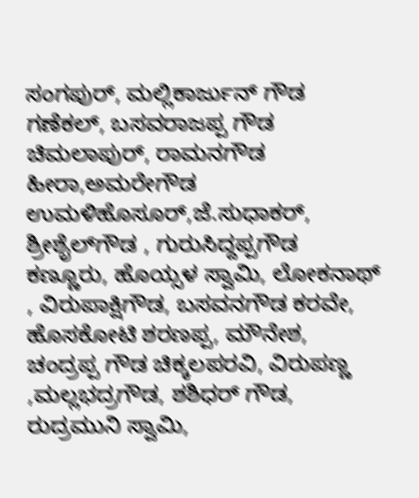ಸಂಗಪುರ್, ಮಲ್ಲಿಕಾರ್ಜುನ್ ಗೌಡ ಗಣೆಕಲ್, ಬಸವರಾಜಪ್ಪ ಗೌಡ ಚಿಮಲಾಪುರ್, ರಾಮನಗೌಡ ಹೀರಾ,ಅಮರೇಗೌಡ ಉಮಳಿಹೊಸೂರ್,ಜೆ.ಸುಧಾಕರ್, ಶ್ರೀಶೈಲ್‌ಗೌಡ , ಗುರುಸಿದ್ದಪ್ಪಗೌಡ ಕಣ್ಣೂರು, ಹೊಯ್ಸಳ ಸ್ವಾಮಿ, ಲೋಕನಾಥ್ , ವಿರುಪಾಕ್ಷಿಗೌಡ, ಬಸವನಗೌಡ ಕರವೇ, ಹೊಸಕೋಟಿ ಶರಣಪ್ಪ, ಮೌನೇಶ, ಚಂದ್ರಪ್ಪ ಗೌಡ ಚಿಕ್ಕಲಪರವಿ, ವಿರುಪಣ್ಣ ,ಮಲ್ಲಭದ್ರಗೌಡ, ಶಶಿಧರ್ ಗೌಡ, ರುದ್ರಮುನಿ ಸ್ವಾಮಿ,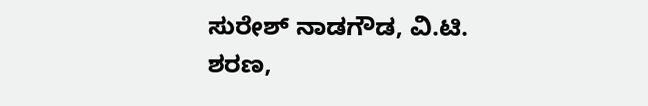ಸುರೇಶ್ ನಾಡಗೌಡ, ವಿ.ಟಿ. ಶರಣ,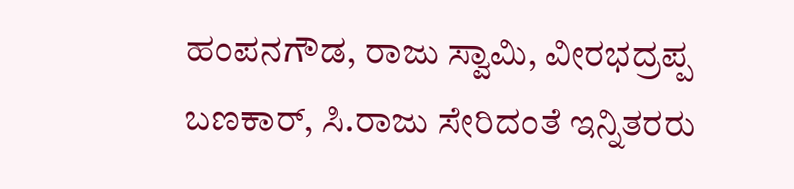ಹಂಪನಗೌಡ, ರಾಜು ಸ್ವಾಮಿ, ವೀರಭದ್ರಪ್ಪ ಬಣಕಾರ್, ಸಿ.ರಾಜು ಸೇರಿದಂತೆ ಇನ್ನಿತರರು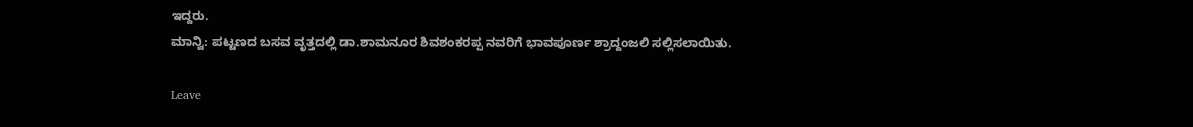ಇದ್ದರು.
ಮಾನ್ವಿ: ಪಟ್ಟಣದ ಬಸವ ವೃತ್ತದಲ್ಲಿ ಡಾ.ಶಾಮನೂರ ಶಿವಶಂಕರಪ್ಪ ನವರಿಗೆ ಭಾವಪೂರ್ಣ ಶ್ರಾದ್ದಂಜಲಿ ಸಲ್ಲಿಸಲಾಯಿತು.

Leave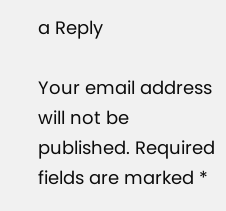a Reply

Your email address will not be published. Required fields are marked *